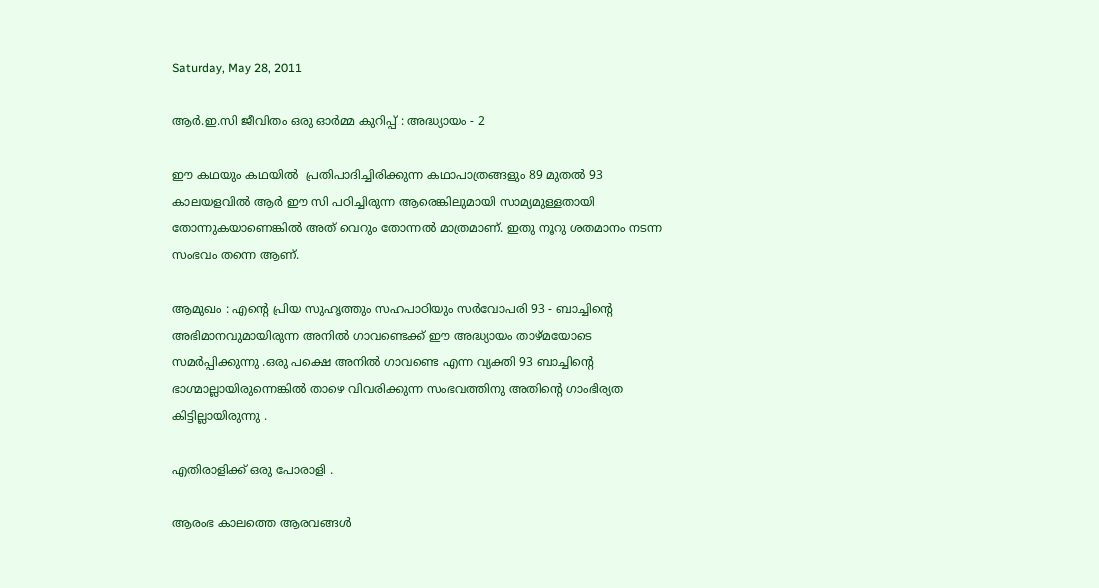Saturday, May 28, 2011

ആര്‍.ഇ.സി ജീവിതം ഒരു ഓര്‍മ്മ കുറിപ്പ് : അദ്ധ്യായം - 2

ഈ കഥയും കഥയില്‍ ‍ പ്രതിപാദിച്ചിരിക്കുന്ന കഥാപാത്രങ്ങളും 89 മുതല്‍ 93 കാലയളവില്‍ ആര്‍ ഈ സി പഠിച്ചിരുന്ന ആരെങ്കിലുമായി സാമ്യമുള്ളതായി തോന്നുകയാണെങ്കില്‍ അത് വെറും തോന്നല്‍ മാത്രമാണ്. ഇതു നൂറു ശതമാനം നടന്ന സംഭവം തന്നെ ആണ്.

ആമുഖം : എന്റെ പ്രിയ സുഹൃത്തും സഹപാഠിയും സര്‍വോപരി 93 - ബാച്ചിന്റെ അഭിമാനവുമായിരുന്ന അനില്‍ ഗാവണ്ടെക്ക് ഈ അദ്ധ്യായം താഴ്മയോടെ സമര്‍പ്പിക്കുന്നു .ഒരു പക്ഷെ അനില്‍ ഗാവണ്ടെ എന്ന വ്യക്തി 93 ബാച്ചിന്റെ ഭാഗ്മാല്ലായിരുന്നെങ്കില്‍ താഴെ വിവരിക്കുന്ന സംഭവത്തിനു അതിന്റെ ഗാംഭിര്യത കിട്ടില്ലായിരുന്നു .

എതിരാളിക്ക് ഒരു പോരാളി .

ആരംഭ കാലത്തെ ആരവങ്ങള്‍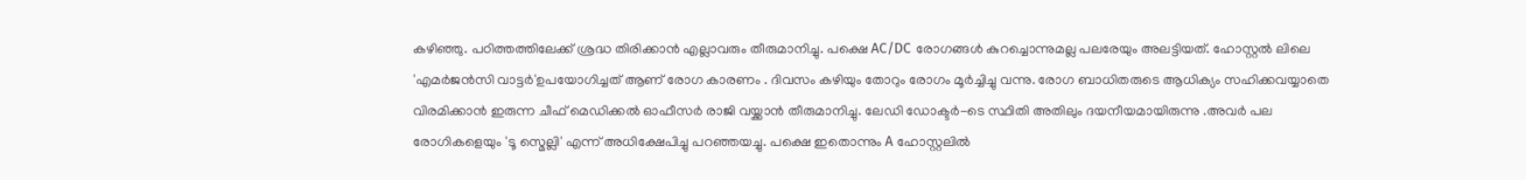കഴിഞ്ഞു. പഠിത്തത്തിലേക്ക് ശ്രദ്ധ തിരിക്കാന്‍ എല്ലാവരും തീരുമാനിച്ചു. പക്ഷെ AC/DC രോഗങ്ങള്‍ കുറച്ചൊന്നുമല്ല പലരേയും അലട്ടിയത്. ഹോസ്റ്റല്‍ ലിലെ 'എമര്‍ജന്‍സി വാട്ടര്‍'ഉപയോഗിച്ചത് ആണ് രോഗ കാരണം . ദിവസം കഴിയും തോറും രോഗം മൂര്‍ച്ചിച്ചു വന്നു. രോഗ ബാധിതരുടെ ആധിക്യം സഹിക്കവയ്യാതെ വിരമിക്കാന്‍ ഇരുന്ന ചീഫ് മെഡിക്കല്‍ ഓഫീസര്‍ രാജി വയ്ക്കാന്‍ തീരുമാനിച്ചു. ലേഡി ഡോക്ടര്‍-ടെ സ്ഥിതി അതിലും ദയനീയമായിരുന്നു .അവര്‍ പല രോഗികളെയും 'ടൂ സ്മെല്ലി' എന്ന് അധിക്ഷേപിച്ചു പറഞ്ഞയച്ചു. പക്ഷെ ഇതൊന്നും A ഹോസ്റ്റലില്‍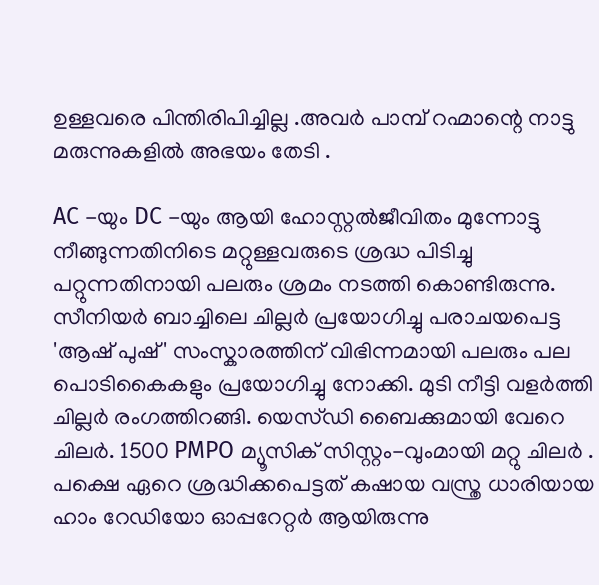ഉള്ളവരെ പിന്തിരിപിച്ചില്ല .അവര്‍ പാമ്പ് റഹ്മാന്റെ നാട്ടു മരുന്നുകളില്‍ അഭയം തേടി .

AC -യും DC -യും ആയി ഹോസ്റ്റല്‍ജീവിതം മുന്നോട്ടു നീങ്ങുന്നതിനിടെ മറ്റുള്ളവരുടെ ശ്രദ്ധ പിടിച്ചു പറ്റുന്നതിനായി പലരും ശ്രമം നടത്തി കൊണ്ടിരുന്നു. സീനിയര്‍ ബാച്ചിലെ ചില്ലര്‍ പ്രയോഗിച്ചു പരാചയപെട്ട 'ആഷ് പുഷ്' സംസ്കാരത്തിന് വിഭിന്നമായി പലരും പല പൊടികൈകളും പ്രയോഗിച്ചു നോക്കി. മുടി നീട്ടി വളര്‍ത്തി ചില്ലര്‍ രംഗത്തിറങ്ങി. യെസ്ഡി ബൈക്കുമായി വേറെ ചിലര്‍. 1500 PMPO മ്യൂസിക്‌ സിസ്റ്റം-വുംമായി മറ്റു ചിലര്‍ . പക്ഷെ ഏറെ ശ്രദ്ധിക്കപെട്ടത് കഷായ വസ്ത്ര ധാരിയായ ഹാം റേഡിയോ ഓപ്പറേറ്റര്‍ ആയിരുന്നു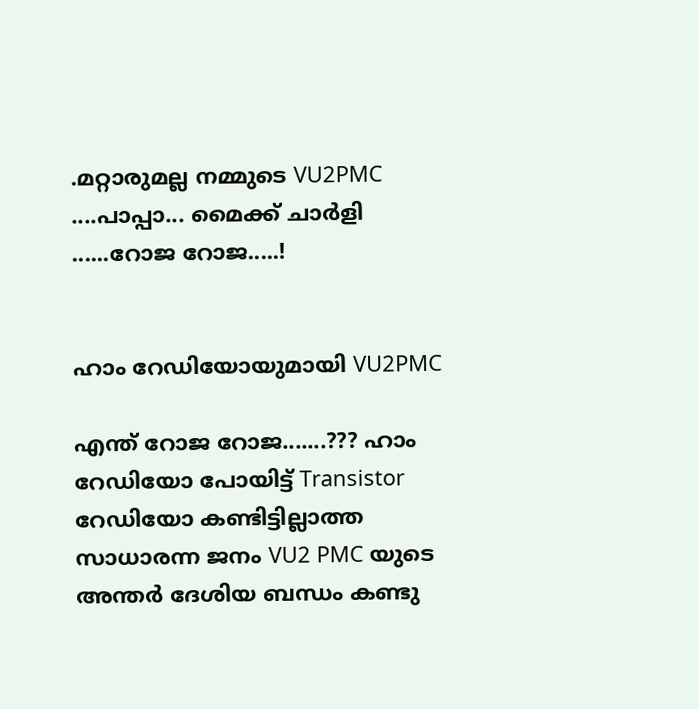.മറ്റാരുമല്ല നമ്മുടെ VU2PMC ....പാപ്പാ... മൈക്ക് ചാര്‍ളി ......റോജ റോജ.....!


ഹാം റേഡിയോയുമായി VU2PMC

എന്ത് റോജ റോജ.......??? ഹാം റേഡിയോ പോയിട്ട് Transistor റേഡിയോ കണ്ടിട്ടില്ലാത്ത സാധാരന്ന ജനം VU2 PMC യുടെ അന്തര്‍ ദേശിയ ബന്ധം കണ്ടു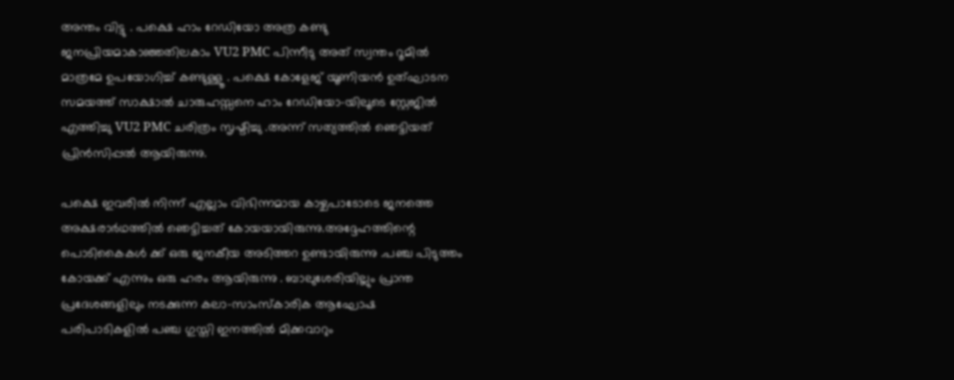അന്തം വിട്ടു . പക്ഷെ ഹാം റേഡിയോ അത്ര കണ്ടു ജനപ്രിയമാകാഞ്ഞതിലകാം VU2 PMC പിന്നീടു അത് സ്വന്തം റൂമില്‍ മാത്രമേ ഉപയോഗിച്ച് കണ്ടുള്ളൂ . പക്ഷെ കോളേജ് യൂണിയന്‍ ഉത്ഘാടന സമയത്ത് സാക്ഷാല്‍ ചാരുഹസ്സനെ ഹാം റേഡിയോ-യിലൂടെ സ്റ്റേജില്‍ എത്തിച്ചു VU2 PMC ചരിത്രം സൃഷ്ടിച്ചു .അന്ന് സത്യത്തില്‍ ഞെട്ടിയത് പ്രിന്‍സിപ്പല്‍ ആയിരുന്നു.

പക്ഷെ ഇവരില്‍ നിന്ന് എല്ലാം വിഭിന്നമായ കാഴ്ചപാടോടെ ജനത്തെ അക്ഷരാര്‍ഥത്തില്‍ ഞെട്ടിച്ചത് കോയയായിരുന്നു.അദ്ദേഹത്തിന്റെ പൊടികൈകള്‍ ക്ക് ഒരു ജനകീയ അടിത്തറ ഉണ്ടായിരുന്നു .പഞ്ച പിടുത്തം കോയക്ക് എന്നും ഒരു ഹരം ആയിരുന്നു . ബാലുശേരിയില്ലും പ്രാന്ത പ്രദേശങ്ങളിലും നടക്കുന്ന കലാ-സാംസ്‌കാരിക ആഘോഷ പരിപാടികളില്‍ പഞ്ച ഗുസ്തി ഇനത്തില്‍ മിക്കവാറും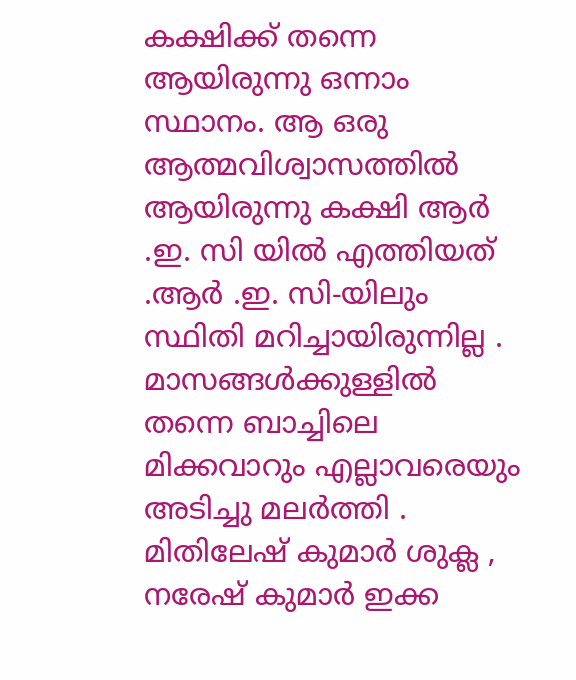കക്ഷിക്ക് തന്നെ ആയിരുന്നു ഒന്നാം സ്ഥാനം. ആ ഒരു ആത്മവിശ്വാസത്തില്‍ ആയിരുന്നു കക്ഷി ആര്‍ .ഇ. സി യില്‍ എത്തിയത് .ആര്‍ .ഇ. സി-യിലും സ്ഥിതി മറിച്ചായിരുന്നില്ല . മാസങ്ങള്‍ക്കുള്ളില്‍ തന്നെ ബാച്ചിലെ മിക്കവാറും എല്ലാവരെയും അടിച്ചു മലര്‍ത്തി . മിതിലേഷ് കുമാര്‍ ശുക്ല , നരേഷ് കുമാര്‍ ഇക്ക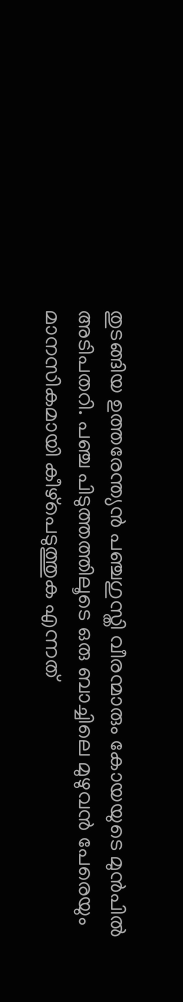തുടങ്ങിയ ഉത്തരേന്ത്യന്‍ പഞ്ചഗുസ്തി വീരന്മാരും കോയയുടെ മുന്‍പില്‍ അടിപതറി. പഞ്ച പിടുത്തത്തിലൂടെ ഒരു ബാച്ചിലെ മുഴുവന്‍ പേരെയും മാനസികമായി കീഴ്പെടുത്തുക എന്നത്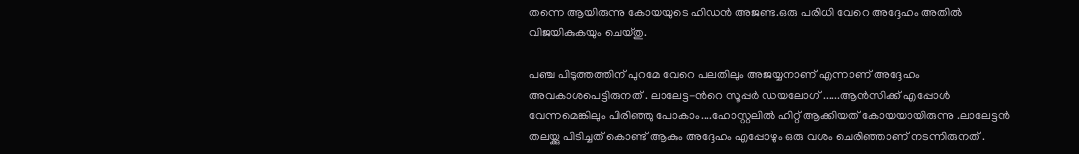തന്നെ ആയിരുന്നു കോയയുടെ ഹിഡന്‍ അജണ്ട.ഒരു പരിധി വേറെ അദ്ദേഹം അതില്‍ വിജയികുകയും ചെയ്തു.

പഞ്ച പിടുത്തത്തിന് പുറമേ വേറെ പലതിലും അജയ്യനാണ് എന്നാണ് അദ്ദേഹം അവകാശപെട്ടിരുനത് . ലാലേട്ട-ന്‍റെ സൂപ്പര്‍ ഡയലോഗ് ......ആന്‍സിക്ക് എപ്പോള്‍ വേന്നമെങ്കിലും പിരിഞ്ഞു പോകാം....ഹോസ്റ്റലില്‍ ഹിറ്റ്‌ ആക്കിയത് കോയയായിരുന്നു .ലാലേട്ടന്‍ തലയ്ക്കു പിടിച്ചത് കൊണ്ട് ആകും അദ്ദേഹം എപ്പോഴും ഒരു വശം ചെരിഞ്ഞാണ്‌ നടന്നിരുനത് .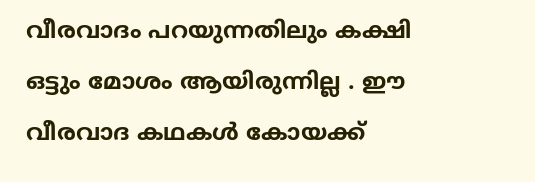വീരവാദം പറയുന്നതിലും കക്ഷി ഒട്ടും മോശം ആയിരുന്നില്ല . ഈ വീരവാദ കഥകള്‍ കോയക്ക്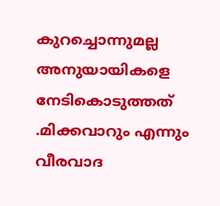കുറച്ചൊന്നുമല്ല അനുയായികളെ നേടികൊടുത്തത് .മിക്കവാറും എന്നും വീരവാദ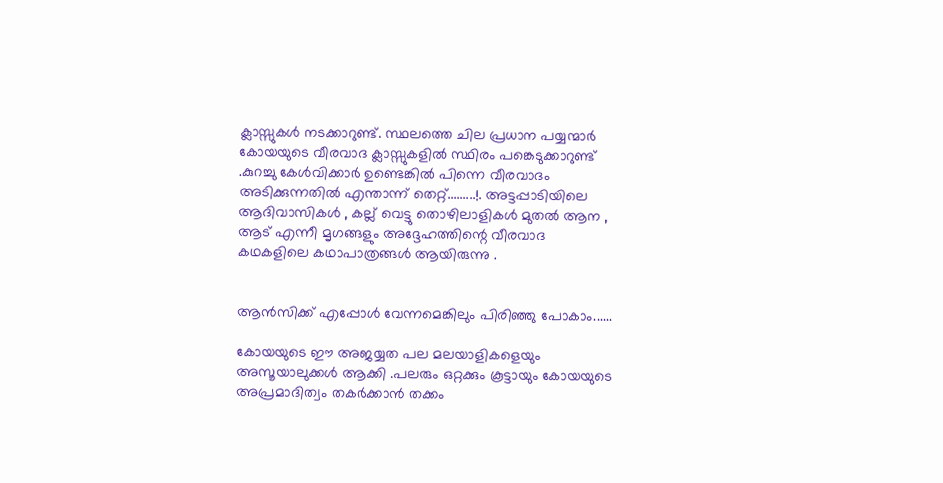ക്ലാസ്സുകള്‍ നടക്കാറുണ്ട്. സ്ഥലത്തെ ചില പ്രധാന പയ്യന്മാര്‍ കോയയുടെ വീരവാദ ക്ലാസ്സുകളില്‍ സ്ഥിരം പങ്കെടുക്കാറുണ്ട് .കുറച്ചു കേള്‍വിക്കാര്‍ ഉണ്ടെങ്കില്‍ പിന്നെ വീരവാദം അടിക്കുന്നതില്‍ എന്താന്ന് തെറ്റ്.........!. അട്ടപ്പാടിയിലെ ആദിവാസികള്‍ , കല്ല്‌ വെട്ടു തൊഴിലാളികള്‍ മുതല്‍ ആന , ആട് എന്നീ മൃഗങ്ങളും അദ്ദേഹത്തിന്റെ വീരവാദ കഥകളിലെ കഥാപാത്രങ്ങള്‍ ആയിരുന്നു .


ആന്‍സിക്ക് എപ്പോള്‍ വേന്നമെങ്കിലും പിരിഞ്ഞു പോകാം......

കോയയുടെ ഈ അജയ്യത പല മലയാളികളെയും അസൂയാലുക്കള്‍ ആക്കി .പലരും ഒറ്റക്കും കൂട്ടായും കോയയുടെ അപ്രമാദിത്വം തകര്‍ക്കാന്‍ തക്കം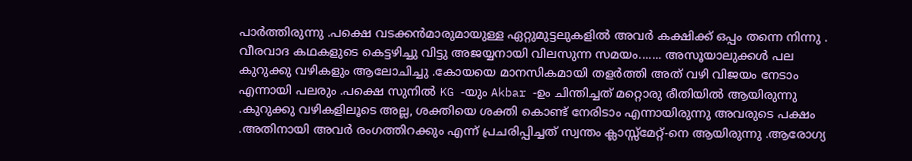പാര്‍ത്തിരുന്നു .പക്ഷെ വടക്കന്‍മാരുമായുള്ള ഏറ്റുമുട്ടലുകളില്‍ അവര്‍ കക്ഷിക്ക് ഒപ്പം തന്നെ നിന്നു . വീരവാദ കഥകളുടെ കെട്ടഴിച്ചു വിട്ടു അജയ്യനായി വിലസുന്ന സമയം....... അസൂയാലുക്കള്‍ പല കുറുക്കു വഴികളും ആലോചിച്ചു .കോയയെ മാനസികമായി തളര്‍ത്തി അത് വഴി വിജയം നേടാം എന്നായി പലരും .പക്ഷെ സുനില്‍ KG -യും Akbar -ഉം ചിന്തിച്ചത് മറ്റൊരു രീതിയില്‍ ആയിരുന്നു .കുറുക്കു വഴികളിലൂടെ അല്ല, ശക്തിയെ ശക്തി കൊണ്ട് നേരിടാം എന്നായിരുന്നു അവരുടെ പക്ഷം .അതിനായി അവര്‍ രംഗത്തിറക്കും എന്ന് പ്രചരിപ്പിച്ചത് സ്വന്തം ക്ലാസ്സ്‌മേറ്റ്‌-നെ ആയിരുന്നു .ആരോഗ്യ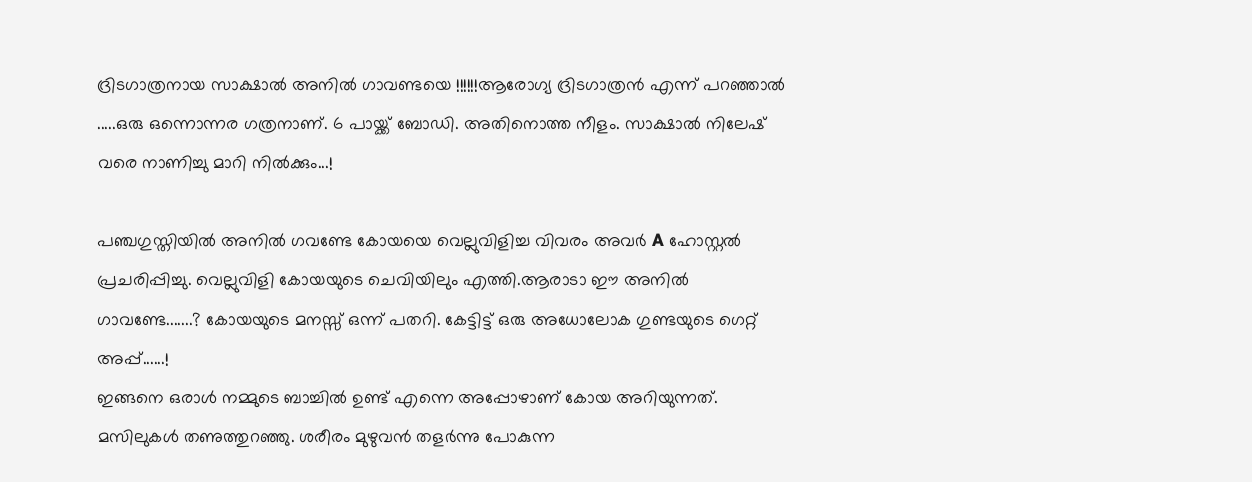ദ്രിടഗാത്രനായ സാക്ഷാല്‍ അനില്‍ ഗാവണ്ടയെ !!!!!!ആരോഗ്യ ദ്രിടഗാത്രന്‍ എന്ന് പറഞ്ഞാല്‍ .....ഒരു ഒന്നൊന്നര ഗത്രനാണ്. 6 പായ്ക്ക് ബോഡി. അതിനൊത്ത നീളം. സാക്ഷാല്‍ നിലേഷ് വരെ നാണിച്ചു മാറി നില്‍ക്കും...!

പഞ്ചഗുസ്തിയില്‍ അനില്‍ ഗവണ്ടേ കോയയെ വെല്ലുവിളിച്ച വിവരം അവര്‍ A ഹോസ്റ്റല്‍ പ്രചരിപ്പിച്ചു. വെല്ലുവിളി കോയയുടെ ചെവിയിലും എത്തി.ആരാടാ ഈ അനില്‍ ഗാവണ്ടേ.......? കോയയുടെ മനസ്സ് ഒന്ന് പതറി. കേട്ടിട്ട് ഒരു അധോലോക ഗുണ്ടയുടെ ഗെറ്റ് അപ്പ്‌......!
ഇങ്ങനെ ഒരാള്‍ നമ്മുടെ ബാച്ചില്‍ ഉണ്ട് എന്നെ അപ്പോഴാണ് കോയ അറിയുന്നത്. മസിലുകള്‍ തണുത്തുറഞ്ഞു. ശരീരം മുഴുവന്‍ തളര്‍ന്നു പോകുന്ന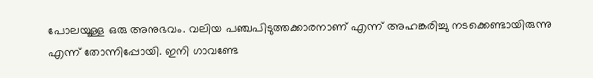പോലയൂള്ള ഒരു അനുഭവം. വലിയ പഞ്ചപിടുത്തക്കാരനാണ് എന്ന് അഹങ്കരിച്ചു നടക്കെണ്ടായിരുന്നു എന്ന് തോന്നിപ്പോയി. ഇനി ഗാവണ്ടേ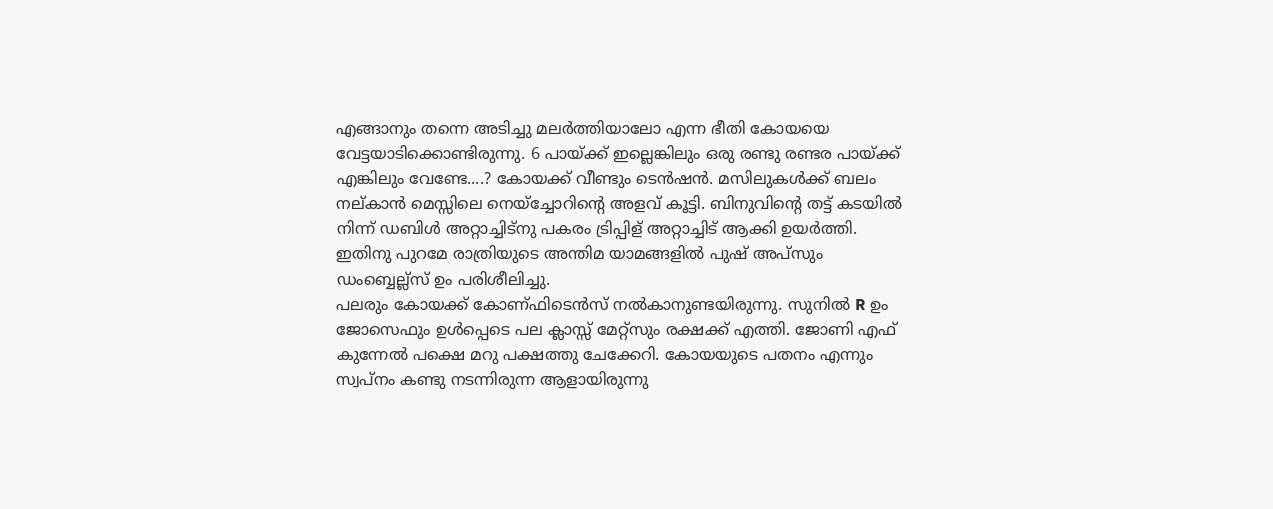എങ്ങാനും തന്നെ അടിച്ചു മലര്‍ത്തിയാലോ എന്ന ഭീതി കോയയെ വേട്ടയാടിക്കൊണ്ടിരുന്നു. 6 പായ്ക്ക് ഇല്ലെങ്കിലും ഒരു രണ്ടു രണ്ടര പായ്ക്ക് എങ്കിലും വേണ്ടേ....? കോയക്ക് വീണ്ടും ടെന്‍ഷന്‍. മസിലുകള്‍ക്ക് ബലം നല്കാന്‍ മെസ്സിലെ നെയ്ച്ചോറിന്റെ അളവ് കൂട്ടി. ബിനുവിന്റെ തട്ട് കടയില്‍ നിന്ന് ഡബിള്‍ അറ്റാച്ചിട്നു പകരം ട്രിപ്പിള് ‍അറ്റാച്ചിട് ആക്കി ഉയര്‍ത്തി. ഇതിനു പുറമേ രാത്രിയുടെ അന്തിമ യാമങ്ങളില്‍ പുഷ് അപ്സും ഡംബ്ബെല്ല്സ് ഉം പരിശീലിച്ചു.
പലരും കോയക്ക് കോണ്ഫിടെന്‍സ് നല്‍കാനുണ്ടയിരുന്നു. സുനില്‍ R ഉം ജോസെഫും ഉള്‍പ്പെടെ പല ക്ലാസ്സ്‌ മേറ്റ്‌സും രക്ഷക്ക് എത്തി. ജോണി എഫ് കുന്നേല്‍ പക്ഷെ മറു പക്ഷത്തു ചേക്കേറി. കോയയുടെ പതനം എന്നും സ്വപ്നം കണ്ടു നടന്നിരുന്ന ആളായിരുന്നു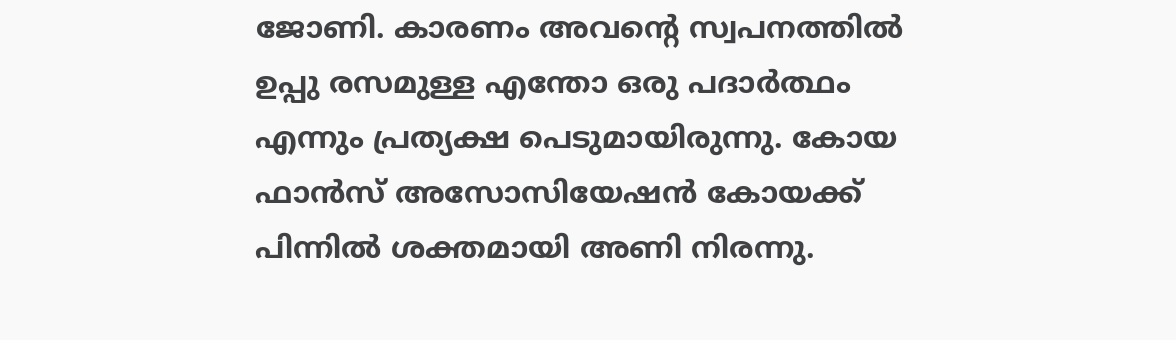ജോണി. കാരണം അവന്റെ സ്വപനത്തില്‍ ഉപ്പു രസമുള്ള എന്തോ ഒരു പദാര്‍ത്ഥം എന്നും പ്രത്യക്ഷ പെടുമായിരുന്നു. കോയ ഫാന്‍സ്‌ അസോസിയേഷന്‍ കോയക്ക് പിന്നില്‍ ശക്തമായി അണി നിരന്നു.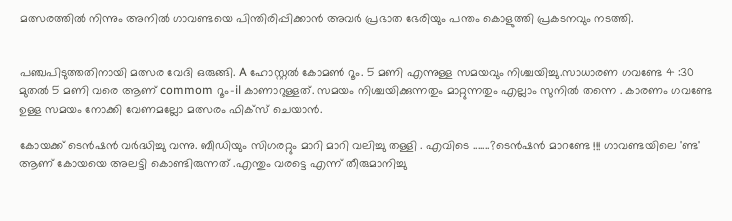മത്സരത്തില്‍ നിന്നും അനില്‍ ഗാവണ്ടയെ പിന്തിരിപ്പിക്കാന്‍ അവര്‍ പ്രഭാത ഭേരിയും പന്തം കൊളുത്തി പ്രകടനവും നടത്തി.


പഞ്ചപിടുത്തതിനായി മത്സര വേദി ഒരുങ്ങി. A ഹോസ്റ്റല്‍ കോമണ്‍ റൂം. 5 മണി എന്നുള്ള സമയവും നിശ്ചയിച്ചു.സാധാരണ ഗവണ്ടേ 4 :30 മുതല്‍ 5 മണി വരെ ആണ് commom റൂം-il കാണാറുള്ളത്‌. സമയം നിശ്ചയിക്കുന്നതും മാറ്റുന്നതും എല്ലാം സുനില്‍ തന്നെ . കാരണം ഗവണ്ടേ ഉള്ള സമയം നോക്കി വേണമല്ലോ മത്സരം ഫിക്സ് ചെയാന്‍.

കോയക്ക് ടെന്‍ഷന്‍ വര്‍ദ്ധിച്ചു വന്നു. ബീഡിയും സിഗരറ്റും മാറി മാറി വലിച്ചു തള്ളി . എവിടെ .......?ടെന്‍ഷന്‍ മാറണ്ടേ !!! ഗാവണ്ടയിലെ 'ണ്ട' ആണ് കോയയെ അലട്ടി കൊണ്ടിരുന്നത് .എന്തും വരട്ടെ എന്ന് തീരുമാനിച്ചു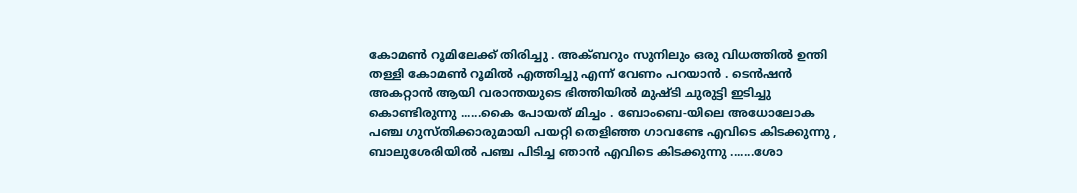കോമണ്‍ റൂമിലേക്ക്‌ തിരിച്ചു . അക്ബറും സുനിലും ഒരു വിധത്തില്‍ ഉന്തി തള്ളി കോമണ്‍ റൂമില്‍ എത്തിച്ചു എന്ന് വേണം പറയാന്‍ . ടെന്‍ഷന്‍ അകറ്റാന്‍ ആയി വരാന്തയുടെ ഭിത്തിയില്‍ മുഷ്ടി ചുരുട്ടി ഇടിച്ചു കൊണ്ടിരുന്നു ......കൈ പോയത് മിച്ചം . ബോംബെ-യിലെ അധോലോക പഞ്ച ഗുസ്തിക്കാരുമായി പയറ്റി തെളിഞ്ഞ ഗാവണ്ടേ എവിടെ കിടക്കുന്നു , ബാലുശേരിയില്‍ പഞ്ച പിടിച്ച ഞാന്‍ എവിടെ കിടക്കുന്നു .......ശോ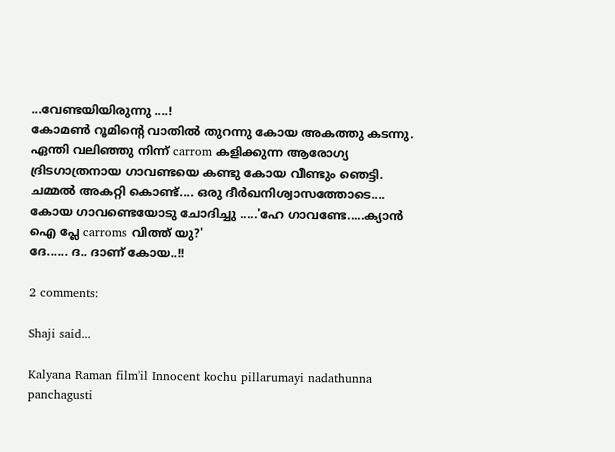...വേണ്ടയിയിരുന്നു ....!
കോമണ്‍ റൂമിന്റെ വാതില്‍ തുറന്നു കോയ അകത്തു കടന്നു. ഏന്തി വലിഞ്ഞു നിന്ന് carrom കളിക്കുന്ന ആരോഗ്യ ദ്രിടഗാത്രനായ ഗാവണ്ടയെ കണ്ടു കോയ വീണ്ടും ഞെട്ടി. ചമ്മല്‍ അകറ്റി കൊണ്ട്.... ഒരു ദീര്‍ഖനിശ്വാസത്തോടെ.... കോയ ഗാവണ്ടെയോടു ചോദിച്ചു .....'ഹേ ഗാവണ്ടേ.....ക്യാന്‍ ഐ പ്ലേ carroms വിത്ത്‌ യു?'
ദേ...... ദ.. ദാണ് കോയ..!!

2 comments:

Shaji said...

Kalyana Raman film'il Innocent kochu pillarumayi nadathunna panchagusti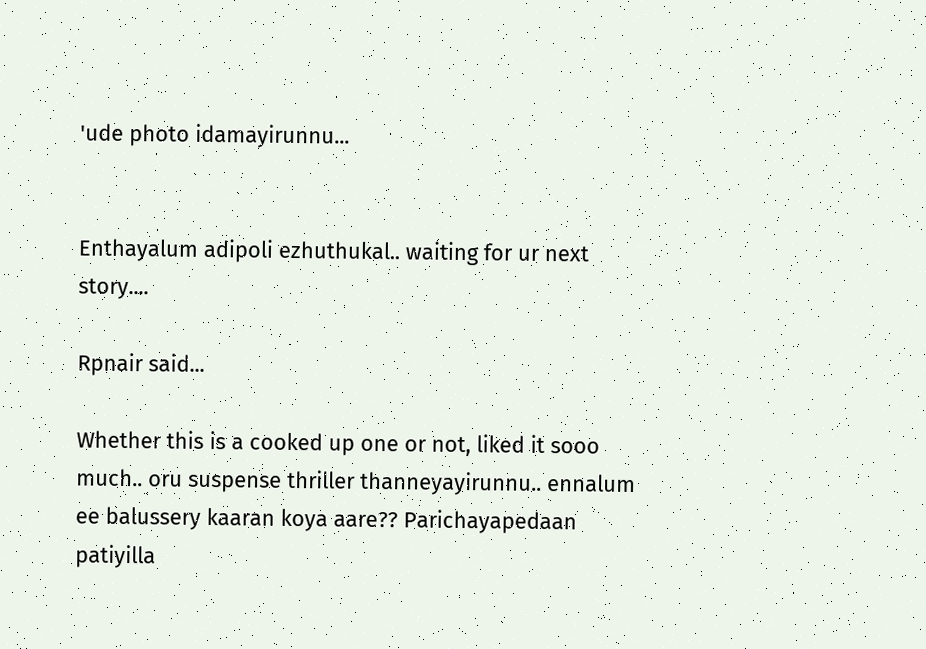'ude photo idamayirunnu...


Enthayalum adipoli ezhuthukal.. waiting for ur next story....

Rpnair said...

Whether this is a cooked up one or not, liked it sooo much.. oru suspense thriller thanneyayirunnu.. ennalum ee balussery kaaran koya aare?? Parichayapedaan patiyilla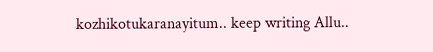kozhikotukaranayitum.. keep writing Allu..